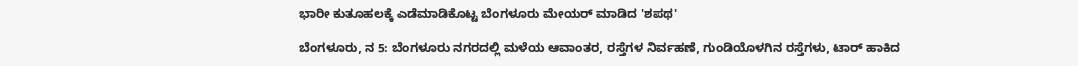ಭಾರೀ ಕುತೂಹಲಕ್ಕೆ ಎಡೆಮಾಡಿಕೊಟ್ಟ ಬೆಂಗಳೂರು ಮೇಯರ್ ಮಾಡಿದ 'ಶಪಥ'

ಬೆಂಗಳೂರು, ನ 5: ಬೆಂಗಳೂರು ನಗರದಲ್ಲಿ ಮಳೆಯ ಆವಾಂತರ, ರಸ್ತೆಗಳ ನಿರ್ವಹಣೆ, ಗುಂಡಿಯೊಳಗಿನ ರಸ್ತೆಗಳು, ಟಾರ್ ಹಾಕಿದ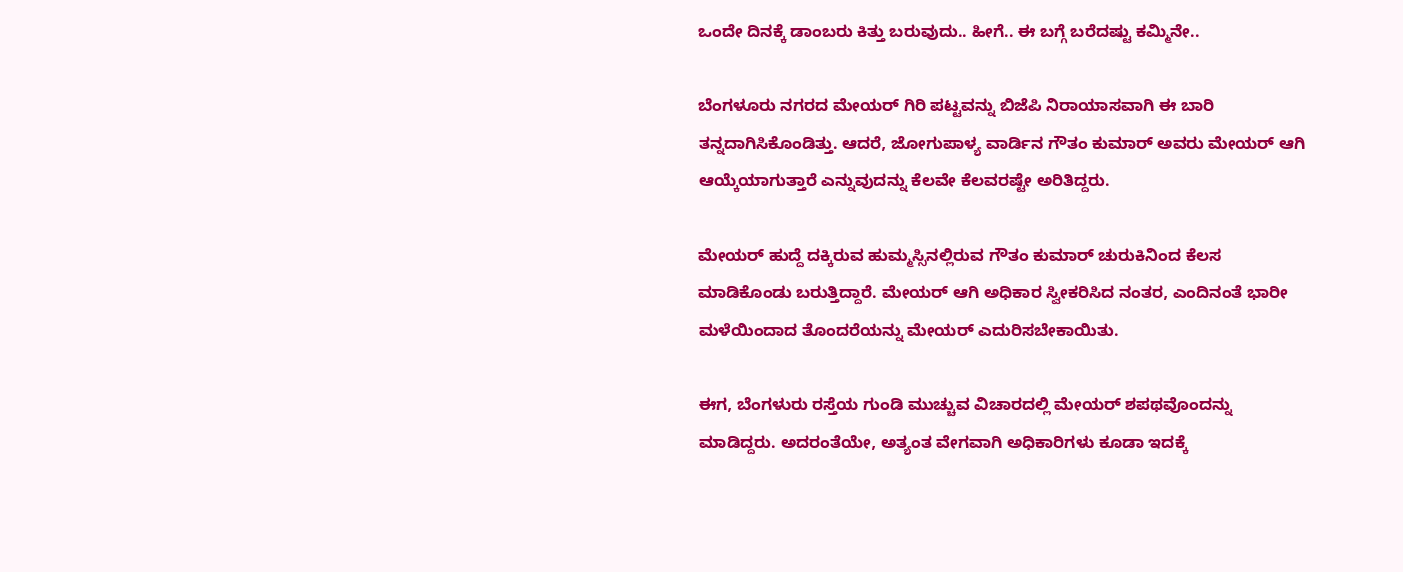ಒಂದೇ ದಿನಕ್ಕೆ ಡಾಂಬರು ಕಿತ್ತು ಬರುವುದು.. ಹೀಗೆ.. ಈ ಬಗ್ಗೆ ಬರೆದಷ್ಟು ಕಮ್ಮಿನೇ..

ಬೆಂಗಳೂರು ನಗರದ ಮೇಯರ್ ಗಿರಿ ಪಟ್ಟವನ್ನು ಬಿಜೆಪಿ ನಿರಾಯಾಸವಾಗಿ ಈ ಬಾರಿ ತನ್ನದಾಗಿಸಿಕೊಂಡಿತ್ತು. ಆದರೆ, ಜೋಗುಪಾಳ್ಯ ವಾರ್ಡಿನ ಗೌತಂ ಕುಮಾರ್ ಅವರು ಮೇಯರ್ ಆಗಿ ಆಯ್ಕೆಯಾಗುತ್ತಾರೆ ಎನ್ನುವುದನ್ನು ಕೆಲವೇ ಕೆಲವರಷ್ಟೇ ಅರಿತಿದ್ದರು.

ಮೇಯರ್ ಹುದ್ದೆ ದಕ್ಕಿರುವ ಹುಮ್ಮಸ್ಸಿನಲ್ಲಿರುವ ಗೌತಂ ಕುಮಾರ್ ಚುರುಕಿನಿಂದ ಕೆಲಸ ಮಾಡಿಕೊಂಡು ಬರುತ್ತಿದ್ದಾರೆ. ಮೇಯರ್ ಆಗಿ ಅಧಿಕಾರ ಸ್ವೀಕರಿಸಿದ ನಂತರ, ಎಂದಿನಂತೆ ಭಾರೀ ಮಳೆಯಿಂದಾದ ತೊಂದರೆಯನ್ನು ಮೇಯರ್ ಎದುರಿಸಬೇಕಾಯಿತು.

ಈಗ, ಬೆಂಗಳುರು ರಸ್ತೆಯ ಗುಂಡಿ ಮುಚ್ಚುವ ವಿಚಾರದಲ್ಲಿ ಮೇಯರ್ ಶಪಥವೊಂದನ್ನು ಮಾಡಿದ್ದರು. ಅದರಂತೆಯೇ, ಅತ್ಯಂತ ವೇಗವಾಗಿ ಅಧಿಕಾರಿಗಳು ಕೂಡಾ ಇದಕ್ಕೆ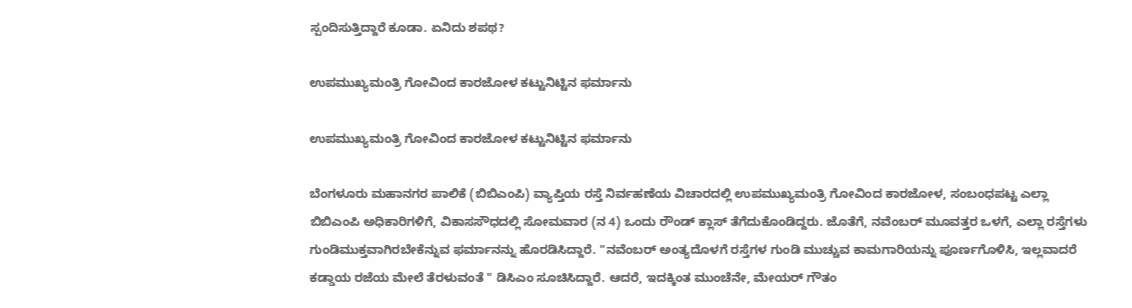ಸ್ಪಂದಿಸುತ್ತಿದ್ದಾರೆ ಕೂಡಾ. ಏನಿದು ಶಪಥ?

ಉಪಮುಖ್ಯಮಂತ್ರಿ ಗೋವಿಂದ ಕಾರಜೋಳ ಕಟ್ಟುನಿಟ್ಟಿನ ಫರ್ಮಾನು

ಉಪಮುಖ್ಯಮಂತ್ರಿ ಗೋವಿಂದ ಕಾರಜೋಳ ಕಟ್ಟುನಿಟ್ಟಿನ ಫರ್ಮಾನು

ಬೆಂಗಳೂರು ಮಹಾನಗರ ಪಾಲಿಕೆ (ಬಿಬಿಎಂಪಿ) ವ್ಯಾಪ್ತಿಯ ರಸ್ತೆ ನಿರ್ವಹಣೆಯ ವಿಚಾರದಲ್ಲಿ ಉಪಮುಖ್ಯಮಂತ್ರಿ ಗೋವಿಂದ ಕಾರಜೋಳ, ಸಂಬಂಧಪಟ್ಟ ಎಲ್ಲಾ ಬಿಬಿಎಂಪಿ ಅಧಿಕಾರಿಗಳಿಗೆ, ವಿಕಾಸಸೌಧದಲ್ಲಿ ಸೋಮವಾರ (ನ 4) ಒಂದು ರೌಂಡ್ ಕ್ಲಾಸ್ ತೆಗೆದುಕೊಂಡಿದ್ದರು. ಜೊತೆಗೆ, ನವೆಂಬರ್ ಮೂವತ್ತರ ಒಳಗೆ, ಎಲ್ಲಾ ರಸ್ತೆಗಳು ಗುಂಡಿಮುಕ್ತವಾಗಿರಬೇಕೆನ್ನುವ ಫರ್ಮಾನನ್ನು ಹೊರಡಿಸಿದ್ದಾರೆ. "ನವೆಂಬರ್ ಅಂತ್ಯದೊಳಗೆ ರಸ್ತೆಗಳ ಗುಂಡಿ ಮುಚ್ಚುವ ಕಾಮಗಾರಿಯನ್ನು‌ ಪೂರ್ಣಗೊಳಿಸಿ, ಇಲ್ಲವಾದರೆ ಕಡ್ಡಾಯ ರಜೆಯ ಮೇಲೆ ತೆರಳುವಂತೆ " ಡಿಸಿಎಂ ಸೂಚಿಸಿದ್ದಾರೆ. ಆದರೆ, ಇದಕ್ಕಿಂತ ಮುಂಚೆನೇ, ಮೇಯರ್ ಗೌತಂ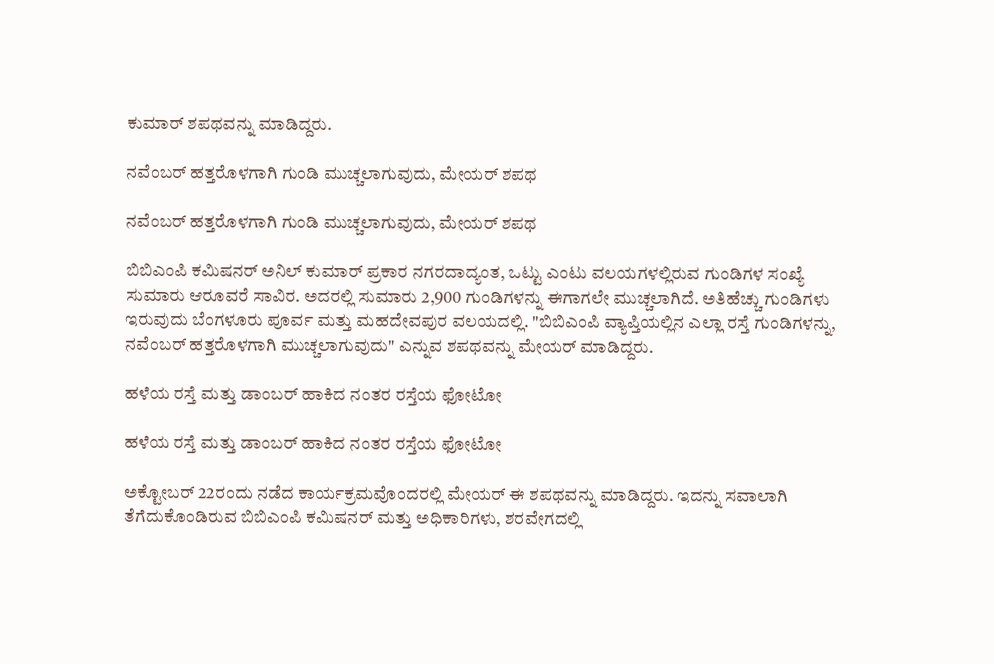ಕುಮಾರ್ ಶಪಥವನ್ನು ಮಾಡಿದ್ದರು.

ನವೆಂಬರ್ ಹತ್ತರೊಳಗಾಗಿ ಗುಂಡಿ ಮುಚ್ಚಲಾಗುವುದು, ಮೇಯರ್ ಶಪಥ

ನವೆಂಬರ್ ಹತ್ತರೊಳಗಾಗಿ ಗುಂಡಿ ಮುಚ್ಚಲಾಗುವುದು, ಮೇಯರ್ ಶಪಥ

ಬಿಬಿಎಂಪಿ ಕಮಿಷನರ್ ಅನಿಲ್ ಕುಮಾರ್ ಪ್ರಕಾರ ನಗರದಾದ್ಯಂತ, ಒಟ್ಟು ಎಂಟು ವಲಯಗಳಲ್ಲಿರುವ ಗುಂಡಿಗಳ ಸಂಖ್ಯೆ ಸುಮಾರು ಆರೂವರೆ ಸಾವಿರ. ಅದರಲ್ಲಿ ಸುಮಾರು 2,900 ಗುಂಡಿಗಳನ್ನು ಈಗಾಗಲೇ ಮುಚ್ಚಲಾಗಿದೆ. ಅತಿಹೆಚ್ಚು ಗುಂಡಿಗಳು ಇರುವುದು ಬೆಂಗಳೂರು ಪೂರ್ವ ಮತ್ತು ಮಹದೇವಪುರ ವಲಯದಲ್ಲಿ. "ಬಿಬಿಎಂಪಿ ವ್ಯಾಪ್ತಿಯಲ್ಲಿನ ಎಲ್ಲಾ ರಸ್ತೆ ಗುಂಡಿಗಳನ್ನು, ನವೆಂಬರ್ ಹತ್ತರೊಳಗಾಗಿ ಮುಚ್ಚಲಾಗುವುದು" ಎನ್ನುವ ಶಪಥವನ್ನು ಮೇಯರ್ ಮಾಡಿದ್ದರು.

ಹಳೆಯ ರಸ್ತೆ ಮತ್ತು ಡಾಂಬರ್ ಹಾಕಿದ ನಂತರ ರಸ್ತೆಯ ಫೋಟೋ

ಹಳೆಯ ರಸ್ತೆ ಮತ್ತು ಡಾಂಬರ್ ಹಾಕಿದ ನಂತರ ರಸ್ತೆಯ ಫೋಟೋ

ಅಕ್ಟೋಬರ್ 22ರಂದು ನಡೆದ ಕಾರ್ಯಕ್ರಮವೊಂದರಲ್ಲಿ ಮೇಯರ್ ಈ ಶಪಥವನ್ನು ಮಾಡಿದ್ದರು. ಇದನ್ನು ಸವಾಲಾಗಿ ತೆಗೆದುಕೊಂಡಿರುವ ಬಿಬಿಎಂಪಿ ಕಮಿಷನರ್ ಮತ್ತು ಅಧಿಕಾರಿಗಳು, ಶರವೇಗದಲ್ಲಿ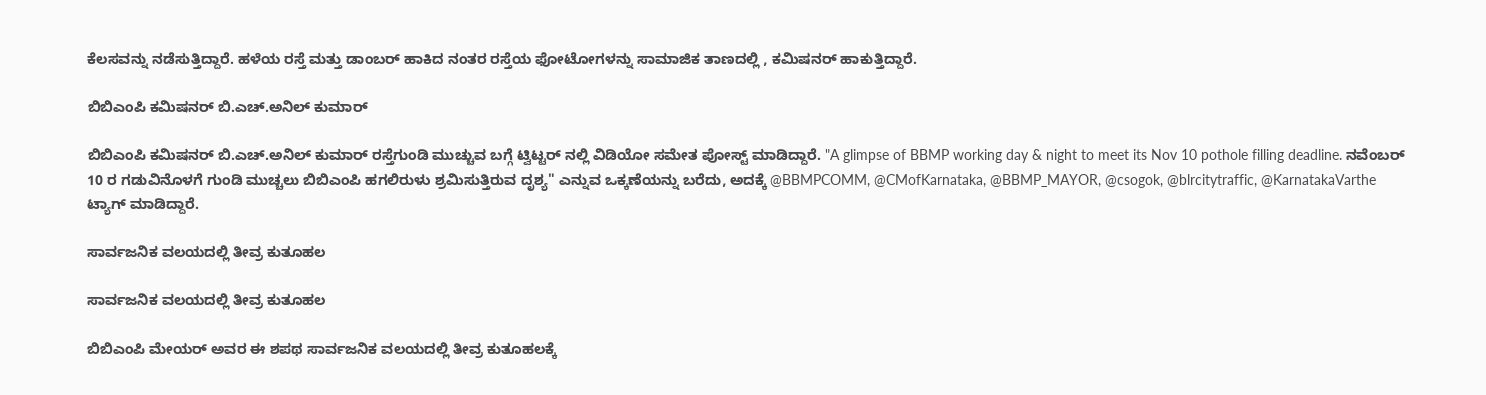ಕೆಲಸವನ್ನು ನಡೆಸುತ್ತಿದ್ದಾರೆ. ಹಳೆಯ ರಸ್ತೆ ಮತ್ತು ಡಾಂಬರ್ ಹಾಕಿದ ನಂತರ ರಸ್ತೆಯ ಫೋಟೋಗಳನ್ನು ಸಾಮಾಜಿಕ ತಾಣದಲ್ಲಿ , ಕಮಿಷನರ್ ಹಾಕುತ್ತಿದ್ದಾರೆ.

ಬಿಬಿಎಂಪಿ ಕಮಿಷನರ್ ಬಿ.ಎಚ್.ಅನಿಲ್ ಕುಮಾರ್

ಬಿಬಿಎಂಪಿ ಕಮಿಷನರ್ ಬಿ.ಎಚ್.ಅನಿಲ್ ಕುಮಾರ್ ರಸ್ತೆಗುಂಡಿ ಮುಚ್ಚುವ ಬಗ್ಗೆ ಟ್ವಿಟ್ಟರ್ ನಲ್ಲಿ ವಿಡಿಯೋ ಸಮೇತ ಪೋಸ್ಟ್ ಮಾಡಿದ್ದಾರೆ. "A glimpse of BBMP working day & night to meet its Nov 10 pothole filling deadline. ನವೆಂಬರ್ 10 ರ ಗಡುವಿನೊಳಗೆ ಗುಂಡಿ ಮುಚ್ಚಲು ಬಿಬಿಎಂಪಿ ಹಗಲಿರುಳು ಶ್ರಮಿಸುತ್ತಿರುವ ದೃಶ್ಯ" ಎನ್ನುವ ಒಕ್ಕಣೆಯನ್ನು ಬರೆದು, ಅದಕ್ಕೆ @BBMPCOMM, @CMofKarnataka, @BBMP_MAYOR, @csogok, @blrcitytraffic, @KarnatakaVarthe ಟ್ಯಾಗ್ ಮಾಡಿದ್ದಾರೆ.

ಸಾರ್ವಜನಿಕ ವಲಯದಲ್ಲಿ ತೀವ್ರ ಕುತೂಹಲ

ಸಾರ್ವಜನಿಕ ವಲಯದಲ್ಲಿ ತೀವ್ರ ಕುತೂಹಲ

ಬಿಬಿಎಂಪಿ ಮೇಯರ್ ಅವರ ಈ ಶಪಥ ಸಾರ್ವಜನಿಕ ವಲಯದಲ್ಲಿ ತೀವ್ರ ಕುತೂಹಲಕ್ಕೆ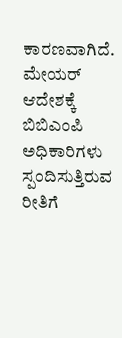ಕಾರಣವಾಗಿದೆ. ಮೇಯರ್ ಆದೇಶಕ್ಕೆ ಬಿಬಿಎಂಪಿ ಅಧಿಕಾರಿಗಳು ಸ್ಪಂದಿಸುತ್ತಿರುವ ರೀತಿಗೆ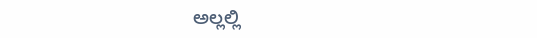ಅಲ್ಲಲ್ಲಿ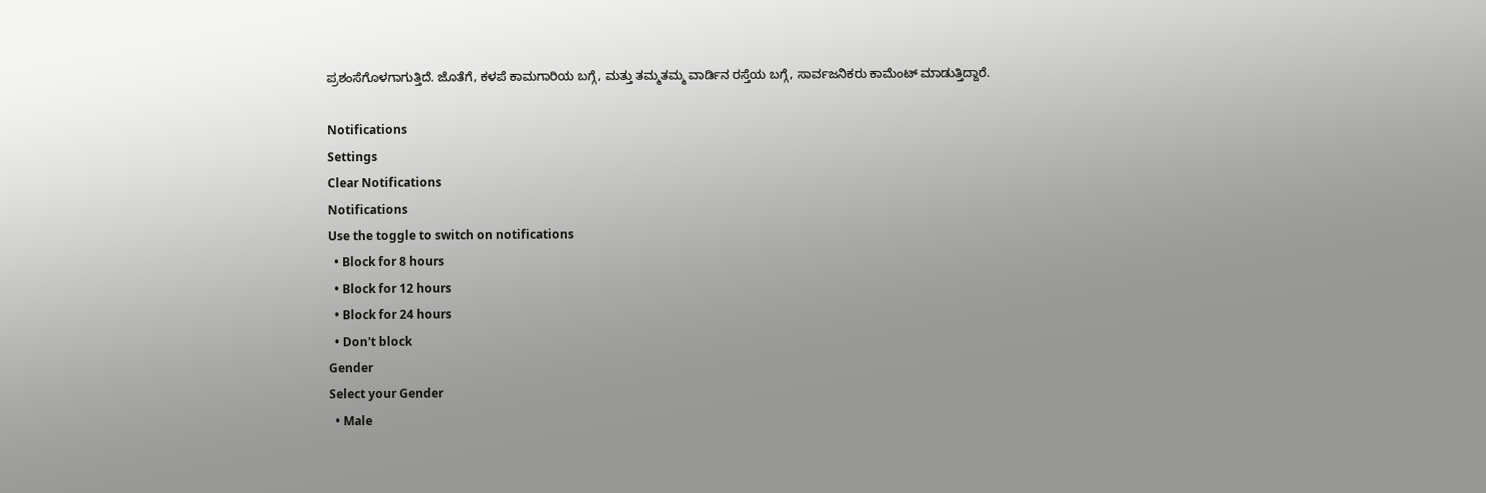ಪ್ರಶಂಸೆಗೊಳಗಾಗುತ್ತಿದೆ. ಜೊತೆಗೆ, ಕಳಪೆ ಕಾಮಗಾರಿಯ ಬಗ್ಗೆ, ಮತ್ತು ತಮ್ಮತಮ್ಮ ವಾರ್ಡಿನ ರಸ್ತೆಯ ಬಗ್ಗೆ, ಸಾರ್ವಜನಿಕರು ಕಾಮೆಂಟ್ ಮಾಡುತ್ತಿದ್ದಾರೆ.

Notifications
Settings
Clear Notifications
Notifications
Use the toggle to switch on notifications
  • Block for 8 hours
  • Block for 12 hours
  • Block for 24 hours
  • Don't block
Gender
Select your Gender
  • Male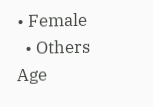• Female
  • Others
Age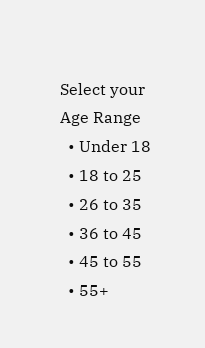Select your Age Range
  • Under 18
  • 18 to 25
  • 26 to 35
  • 36 to 45
  • 45 to 55
  • 55+